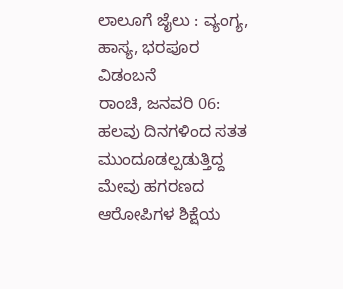ಲಾಲೂಗೆ ಜೈಲು : ವ್ಯಂಗ್ಯ, ಹಾಸ್ಯ, ಭರಪೂರ ವಿಡಂಬನೆ
ರಾಂಚಿ, ಜನವರಿ 06: ಹಲವು ದಿನಗಳಿಂದ ಸತತ ಮುಂದೂಡಲ್ಪಡುತ್ತಿದ್ದ ಮೇವು ಹಗರಣದ ಆರೋಪಿಗಳ ಶಿಕ್ಷೆಯ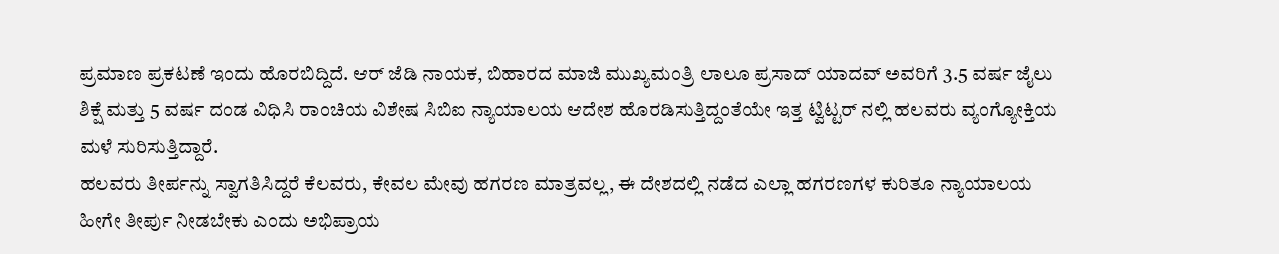ಪ್ರಮಾಣ ಪ್ರಕಟಣೆ ಇಂದು ಹೊರಬಿದ್ದಿದೆ. ಆರ್ ಜೆಡಿ ನಾಯಕ, ಬಿಹಾರದ ಮಾಜಿ ಮುಖ್ಯಮಂತ್ರಿ ಲಾಲೂ ಪ್ರಸಾದ್ ಯಾದವ್ ಅವರಿಗೆ 3.5 ವರ್ಷ ಜೈಲು ಶಿಕ್ಷೆ ಮತ್ತು 5 ವರ್ಷ ದಂಡ ವಿಧಿಸಿ ರಾಂಚಿಯ ವಿಶೇಷ ಸಿಬಿಐ ನ್ಯಾಯಾಲಯ ಆದೇಶ ಹೊರಡಿಸುತ್ತಿದ್ದಂತೆಯೇ ಇತ್ತ ಟ್ವಿಟ್ಟರ್ ನಲ್ಲಿ ಹಲವರು ವ್ಯಂಗ್ಯೋಕ್ತಿಯ ಮಳೆ ಸುರಿಸುತ್ತಿದ್ದಾರೆ.
ಹಲವರು ತೀರ್ಪನ್ನು ಸ್ವಾಗತಿಸಿದ್ದರೆ ಕೆಲವರು, ಕೇವಲ ಮೇವು ಹಗರಣ ಮಾತ್ರವಲ್ಲ, ಈ ದೇಶದಲ್ಲಿ ನಡೆದ ಎಲ್ಲಾ ಹಗರಣಗಳ ಕುರಿತೂ ನ್ಯಾಯಾಲಯ ಹೀಗೇ ತೀರ್ಪು ನೀಡಬೇಕು ಎಂದು ಅಭಿಪ್ರಾಯ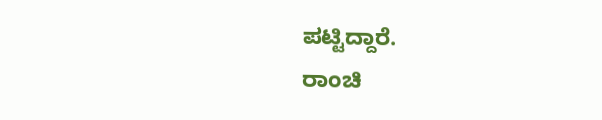ಪಟ್ಟಿದ್ದಾರೆ.
ರಾಂಚಿ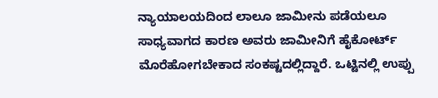ನ್ಯಾಯಾಲಯದಿಂದ ಲಾಲೂ ಜಾಮೀನು ಪಡೆಯಲೂ ಸಾಧ್ಯವಾಗದ ಕಾರಣ ಅವರು ಜಾಮೀನಿಗೆ ಹೈಕೋರ್ಟ್ ಮೊರೆಹೋಗಬೇಕಾದ ಸಂಕಷ್ಟದಲ್ಲಿದ್ದಾರೆ. ಒಟ್ಟಿನಲ್ಲಿ ಉಪ್ಪು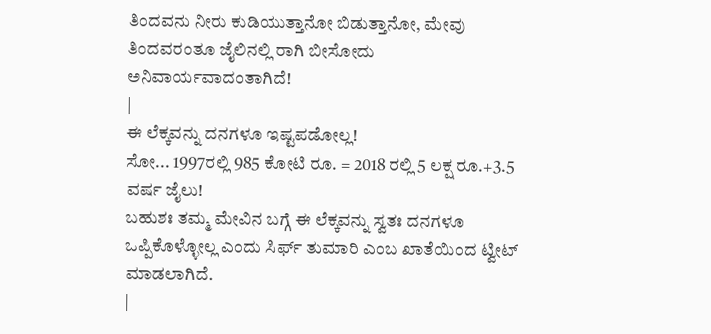ತಿಂದವನು ನೀರು ಕುಡಿಯುತ್ತಾನೋ ಬಿಡುತ್ತಾನೋ, ಮೇವು ತಿಂದವರಂತೂ ಜೈಲಿನಲ್ಲಿ ರಾಗಿ ಬೀಸೋದು ಅನಿವಾರ್ಯವಾದಂತಾಗಿದೆ!
|
ಈ ಲೆಕ್ಕವನ್ನು ದನಗಳೂ ಇಷ್ಟಪಡೋಲ್ಲ!
ಸೋ... 1997ರಲ್ಲಿ 985 ಕೋಟಿ ರೂ. = 2018 ರಲ್ಲಿ 5 ಲಕ್ಷ ರೂ.+3.5 ವರ್ಷ ಜೈಲು!
ಬಹುಶಃ ತಮ್ಮ ಮೇವಿನ ಬಗ್ಗೆ ಈ ಲೆಕ್ಕವನ್ನು ಸ್ವತಃ ದನಗಳೂ ಒಪ್ಪಿಕೊಳ್ಳೋಲ್ಲ ಎಂದು ಸಿರ್ಫ್ ತುಮಾರಿ ಎಂಬ ಖಾತೆಯಿಂದ ಟ್ವೀಟ್ ಮಾಡಲಾಗಿದೆ.
|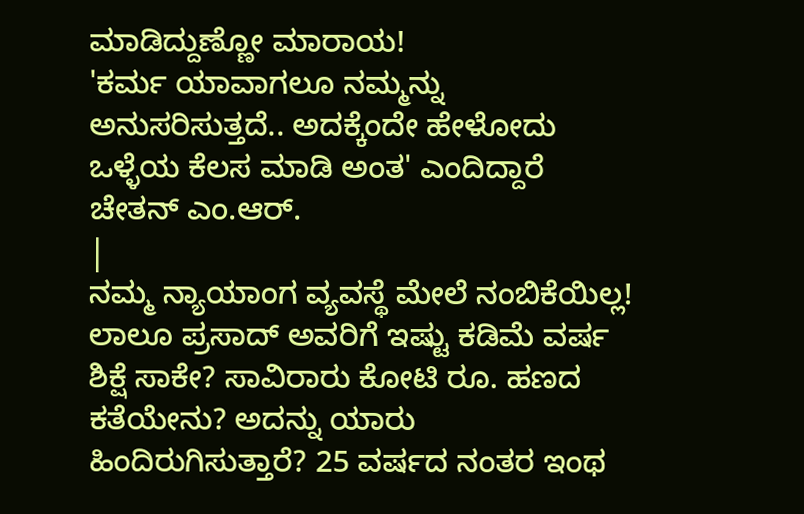ಮಾಡಿದ್ದುಣ್ಣೋ ಮಾರಾಯ!
'ಕರ್ಮ ಯಾವಾಗಲೂ ನಮ್ಮನ್ನು ಅನುಸರಿಸುತ್ತದೆ.. ಅದಕ್ಕೆಂದೇ ಹೇಳೋದು ಒಳ್ಳೆಯ ಕೆಲಸ ಮಾಡಿ ಅಂತ' ಎಂದಿದ್ದಾರೆ ಚೇತನ್ ಎಂ.ಆರ್.
|
ನಮ್ಮ ನ್ಯಾಯಾಂಗ ವ್ಯವಸ್ಥೆ ಮೇಲೆ ನಂಬಿಕೆಯಿಲ್ಲ!
ಲಾಲೂ ಪ್ರಸಾದ್ ಅವರಿಗೆ ಇಷ್ಟು ಕಡಿಮೆ ವರ್ಷ ಶಿಕ್ಷೆ ಸಾಕೇ? ಸಾವಿರಾರು ಕೋಟಿ ರೂ. ಹಣದ ಕತೆಯೇನು? ಅದನ್ನು ಯಾರು ಹಿಂದಿರುಗಿಸುತ್ತಾರೆ? 25 ವರ್ಷದ ನಂತರ ಇಂಥ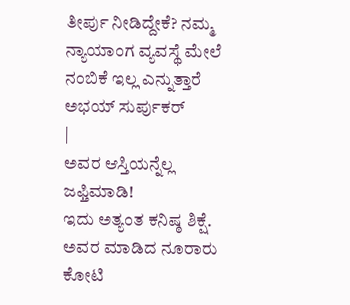ತೀರ್ಪು ನೀಡಿದ್ದೇಕೆ? ನಮ್ಮ ನ್ಯಾಯಾಂಗ ವ್ಯವಸ್ಥೆ ಮೇಲೆ ನಂಬಿಕೆ ಇಲ್ಲ ಎನ್ನುತ್ತಾರೆ ಅಭಯ್ ಸುರ್ಪುಕರ್
|
ಅವರ ಆಸ್ತಿಯನ್ನೆಲ್ಲ ಜಫ್ತಿಮಾಡಿ!
ಇದು ಅತ್ಯಂತ ಕನಿಷ್ಠ ಶಿಕ್ಷೆ. ಅವರ ಮಾಡಿದ ನೂರಾರು ಕೋಟಿ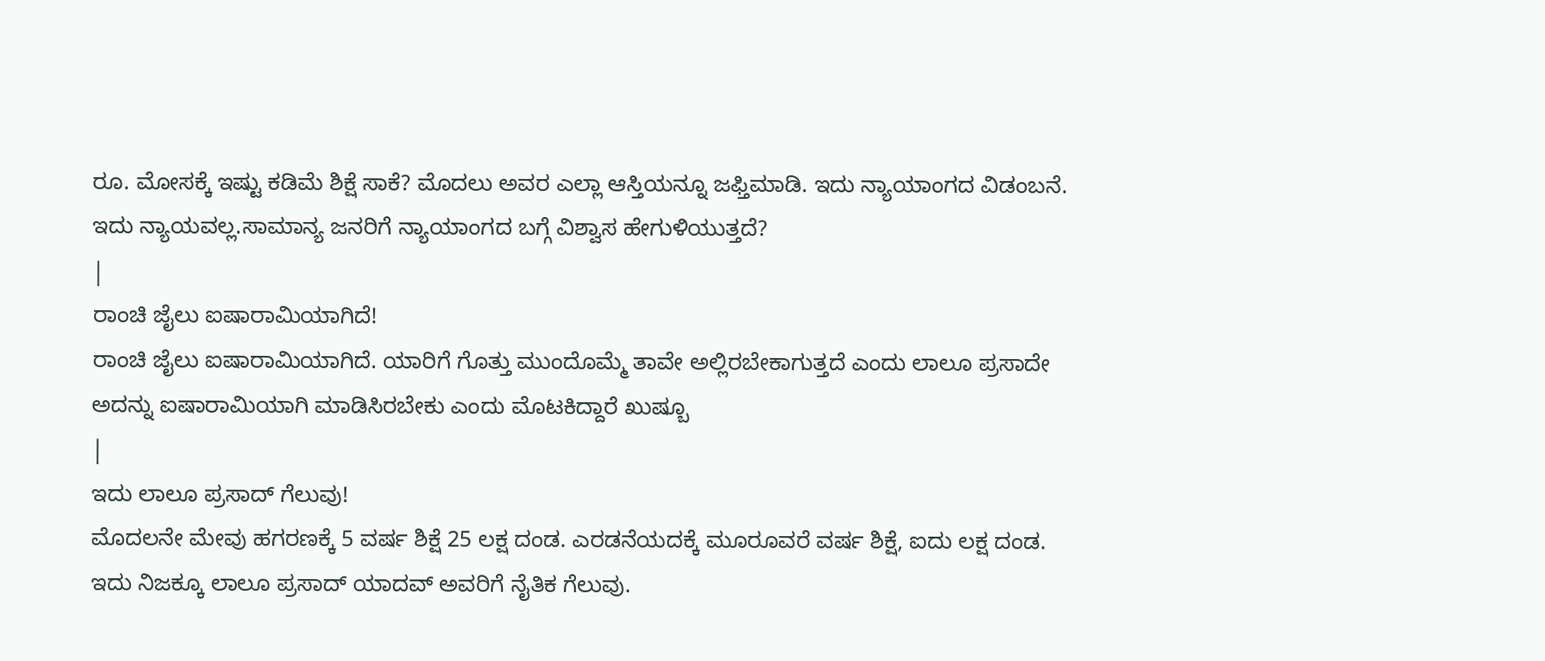ರೂ. ಮೋಸಕ್ಕೆ ಇಷ್ಟು ಕಡಿಮೆ ಶಿಕ್ಷೆ ಸಾಕೆ? ಮೊದಲು ಅವರ ಎಲ್ಲಾ ಆಸ್ತಿಯನ್ನೂ ಜಫ್ತಿಮಾಡಿ. ಇದು ನ್ಯಾಯಾಂಗದ ವಿಡಂಬನೆ. ಇದು ನ್ಯಾಯವಲ್ಲ.ಸಾಮಾನ್ಯ ಜನರಿಗೆ ನ್ಯಾಯಾಂಗದ ಬಗ್ಗೆ ವಿಶ್ವಾಸ ಹೇಗುಳಿಯುತ್ತದೆ?
|
ರಾಂಚಿ ಜೈಲು ಐಷಾರಾಮಿಯಾಗಿದೆ!
ರಾಂಚಿ ಜೈಲು ಐಷಾರಾಮಿಯಾಗಿದೆ. ಯಾರಿಗೆ ಗೊತ್ತು ಮುಂದೊಮ್ಮೆ ತಾವೇ ಅಲ್ಲಿರಬೇಕಾಗುತ್ತದೆ ಎಂದು ಲಾಲೂ ಪ್ರಸಾದೇ ಅದನ್ನು ಐಷಾರಾಮಿಯಾಗಿ ಮಾಡಿಸಿರಬೇಕು ಎಂದು ಮೊಟಕಿದ್ದಾರೆ ಖುಷ್ಬೂ
|
ಇದು ಲಾಲೂ ಪ್ರಸಾದ್ ಗೆಲುವು!
ಮೊದಲನೇ ಮೇವು ಹಗರಣಕ್ಕೆ 5 ವರ್ಷ ಶಿಕ್ಷೆ 25 ಲಕ್ಷ ದಂಡ. ಎರಡನೆಯದಕ್ಕೆ ಮೂರೂವರೆ ವರ್ಷ ಶಿಕ್ಷೆ, ಐದು ಲಕ್ಷ ದಂಡ. ಇದು ನಿಜಕ್ಕೂ ಲಾಲೂ ಪ್ರಸಾದ್ ಯಾದವ್ ಅವರಿಗೆ ನೈತಿಕ ಗೆಲುವು.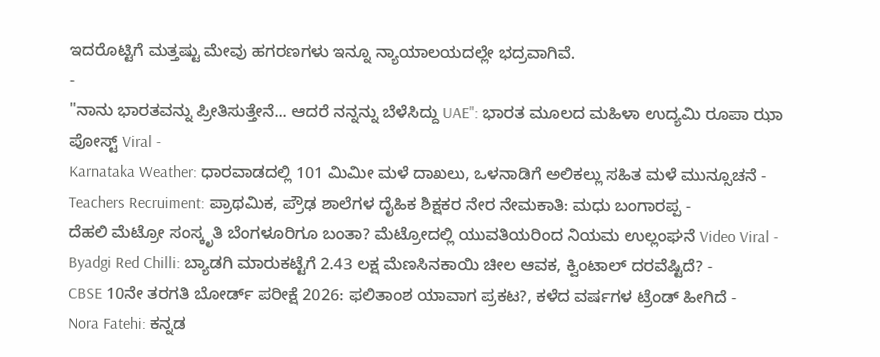ಇದರೊಟ್ಟಿಗೆ ಮತ್ತಷ್ಟು ಮೇವು ಹಗರಣಗಳು ಇನ್ನೂ ನ್ಯಾಯಾಲಯದಲ್ಲೇ ಭದ್ರವಾಗಿವೆ.
-
"ನಾನು ಭಾರತವನ್ನು ಪ್ರೀತಿಸುತ್ತೇನೆ... ಆದರೆ ನನ್ನನ್ನು ಬೆಳೆಸಿದ್ದು UAE": ಭಾರತ ಮೂಲದ ಮಹಿಳಾ ಉದ್ಯಮಿ ರೂಪಾ ಝಾ ಪೋಸ್ಟ್ Viral -
Karnataka Weather: ಧಾರವಾಡದಲ್ಲಿ 101 ಮಿಮೀ ಮಳೆ ದಾಖಲು, ಒಳನಾಡಿಗೆ ಅಲಿಕಲ್ಲು ಸಹಿತ ಮಳೆ ಮುನ್ಸೂಚನೆ -
Teachers Recruiment: ಪ್ರಾಥಮಿಕ, ಪ್ರೌಢ ಶಾಲೆಗಳ ದೈಹಿಕ ಶಿಕ್ಷಕರ ನೇರ ನೇಮಕಾತಿ: ಮಧು ಬಂಗಾರಪ್ಪ -
ದೆಹಲಿ ಮೆಟ್ರೋ ಸಂಸ್ಕೃತಿ ಬೆಂಗಳೂರಿಗೂ ಬಂತಾ? ಮೆಟ್ರೋದಲ್ಲಿ ಯುವತಿಯರಿಂದ ನಿಯಮ ಉಲ್ಲಂಘನೆ Video Viral -
Byadgi Red Chilli: ಬ್ಯಾಡಗಿ ಮಾರುಕಟ್ಟೆಗೆ 2.43 ಲಕ್ಷ ಮೆಣಸಿನಕಾಯಿ ಚೀಲ ಆವಕ, ಕ್ವಿಂಟಾಲ್ ದರವೆಷ್ಟಿದೆ? -
CBSE 10ನೇ ತರಗತಿ ಬೋರ್ಡ್ ಪರೀಕ್ಷೆ 2026: ಫಲಿತಾಂಶ ಯಾವಾಗ ಪ್ರಕಟ?, ಕಳೆದ ವರ್ಷಗಳ ಟ್ರೆಂಡ್ ಹೀಗಿದೆ -
Nora Fatehi: ಕನ್ನಡ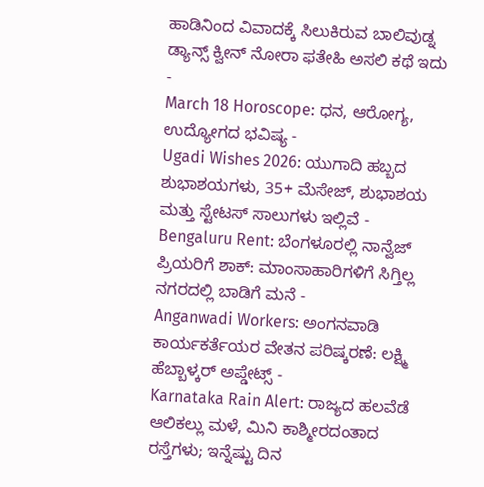ಹಾಡಿನಿಂದ ವಿವಾದಕ್ಕೆ ಸಿಲುಕಿರುವ ಬಾಲಿವುಡ್ನ ಡ್ಯಾನ್ಸ್ ಕ್ವೀನ್ ನೋರಾ ಫತೇಹಿ ಅಸಲಿ ಕಥೆ ಇದು -
March 18 Horoscope: ಧನ, ಆರೋಗ್ಯ, ಉದ್ಯೋಗದ ಭವಿಷ್ಯ -
Ugadi Wishes 2026: ಯುಗಾದಿ ಹಬ್ಬದ ಶುಭಾಶಯಗಳು, 35+ ಮೆಸೇಜ್, ಶುಭಾಶಯ ಮತ್ತು ಸ್ಟೇಟಸ್ ಸಾಲುಗಳು ಇಲ್ಲಿವೆ -
Bengaluru Rent: ಬೆಂಗಳೂರಲ್ಲಿ ನಾನ್ವೆಜ್ ಪ್ರಿಯರಿಗೆ ಶಾಕ್: ಮಾಂಸಾಹಾರಿಗಳಿಗೆ ಸಿಗ್ತಿಲ್ಲ ನಗರದಲ್ಲಿ ಬಾಡಿಗೆ ಮನೆ -
Anganwadi Workers: ಅಂಗನವಾಡಿ ಕಾರ್ಯಕರ್ತೆಯರ ವೇತನ ಪರಿಷ್ಕರಣೆ: ಲಕ್ಷ್ಮಿ ಹೆಬ್ಬಾಳ್ಕರ್ ಅಪ್ಡೇಟ್ಸ್ -
Karnataka Rain Alert: ರಾಜ್ಯದ ಹಲವೆಡೆ ಆಲಿಕಲ್ಲು ಮಳೆ, ಮಿನಿ ಕಾಶ್ಮೀರದಂತಾದ ರಸ್ತೆಗಳು; ಇನ್ನೆಷ್ಟು ದಿನ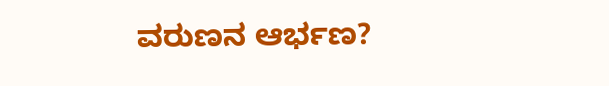ವರುಣನ ಆರ್ಭಣ?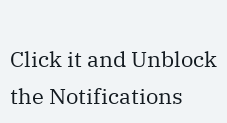Click it and Unblock the Notifications